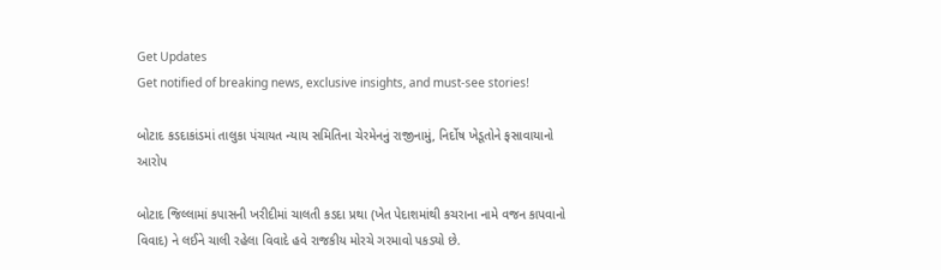Get Updates
Get notified of breaking news, exclusive insights, and must-see stories!

બોટાદ કડદાકાંડમાં તાલુકા પંચાયત ન્યાય સમિતિના ચેરમેનનું રાજીનામું, નિર્દોષ ખેડૂતોને ફસાવાયાનો આરોપ

બોટાદ જિલ્લામાં કપાસની ખરીદીમાં ચાલતી કડદા પ્રથા (ખેત પેદાશમાંથી કચરાના નામે વજન કાપવાનો વિવાદ) ને લઈને ચાલી રહેલા વિવાદે હવે રાજકીય મોરચે ગરમાવો પકડ્યો છે.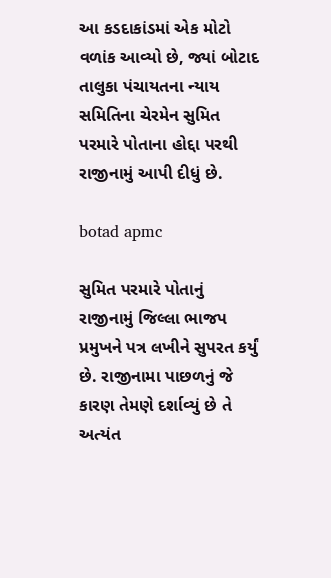આ કડદાકાંડમાં એક મોટો વળાંક આવ્યો છે, જ્યાં બોટાદ તાલુકા પંચાયતના ન્યાય સમિતિના ચેરમેન સુમિત પરમારે પોતાના હોદ્દા પરથી રાજીનામું આપી દીધું છે.

botad apmc

સુમિત પરમારે પોતાનું રાજીનામું જિલ્લા ભાજપ પ્રમુખને પત્ર લખીને સુપરત કર્યું છે. રાજીનામા પાછળનું જે કારણ તેમણે દર્શાવ્યું છે તે અત્યંત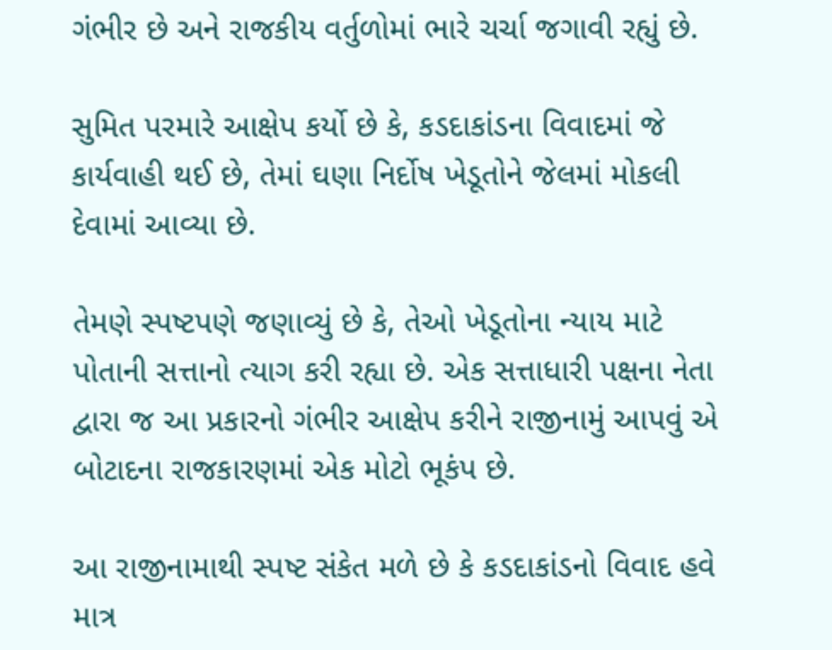ગંભીર છે અને રાજકીય વર્તુળોમાં ભારે ચર્ચા જગાવી રહ્યું છે.

સુમિત પરમારે આક્ષેપ કર્યો છે કે, કડદાકાંડના વિવાદમાં જે કાર્યવાહી થઈ છે, તેમાં ઘણા નિર્દોષ ખેડૂતોને જેલમાં મોકલી દેવામાં આવ્યા છે.

તેમણે સ્પષ્ટપણે જણાવ્યું છે કે, તેઓ ખેડૂતોના ન્યાય માટે પોતાની સત્તાનો ત્યાગ કરી રહ્યા છે. એક સત્તાધારી પક્ષના નેતા દ્વારા જ આ પ્રકારનો ગંભીર આક્ષેપ કરીને રાજીનામું આપવું એ બોટાદના રાજકારણમાં એક મોટો ભૂકંપ છે.

આ રાજીનામાથી સ્પષ્ટ સંકેત મળે છે કે કડદાકાંડનો વિવાદ હવે માત્ર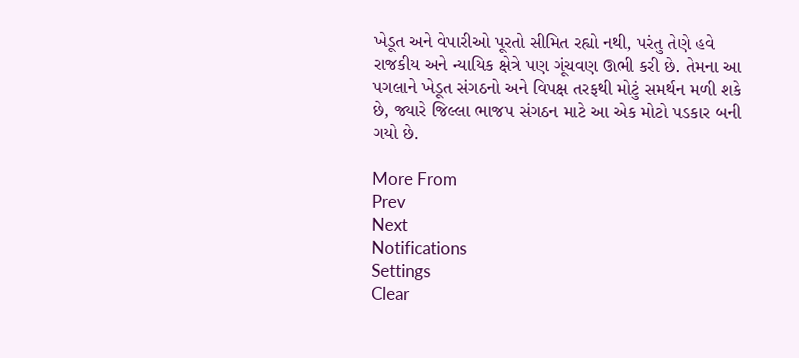ખેડૂત અને વેપારીઓ પૂરતો સીમિત રહ્યો નથી, પરંતુ તેણે હવે રાજકીય અને ન્યાયિક ક્ષેત્રે પણ ગૂંચવણ ઊભી કરી છે. તેમના આ પગલાને ખેડૂત સંગઠનો અને વિપક્ષ તરફથી મોટું સમર્થન મળી શકે છે, જ્યારે જિલ્લા ભાજપ સંગઠન માટે આ એક મોટો પડકાર બની ગયો છે.

More From
Prev
Next
Notifications
Settings
Clear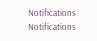Notifications
Notifications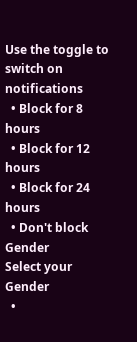Use the toggle to switch on notifications
  • Block for 8 hours
  • Block for 12 hours
  • Block for 24 hours
  • Don't block
Gender
Select your Gender
  •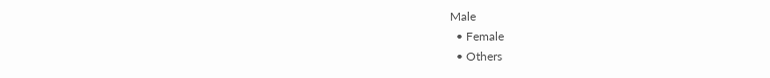Male
  • Female
  • Others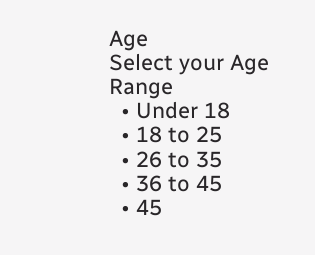Age
Select your Age Range
  • Under 18
  • 18 to 25
  • 26 to 35
  • 36 to 45
  • 45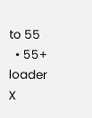to 55
  • 55+
loader
X